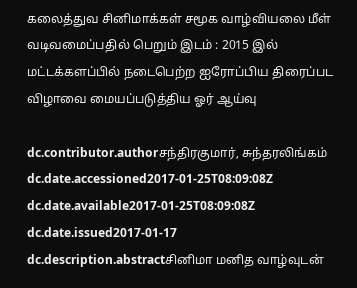கலைத்துவ சினிமாக்கள் சமூக வாழ்வியலை மீள் வடிவமைப்பதில் பெறும் இடம் : 2015 இல் மட்டக்களப்பில் நடைபெற்ற ஐரோப்பிய திரைப்பட விழாவை மையப்படுத்திய ஓர் ஆய்வு

dc.contributor.authorசந்திரகுமார், சுந்தரலிங்கம்
dc.date.accessioned2017-01-25T08:09:08Z
dc.date.available2017-01-25T08:09:08Z
dc.date.issued2017-01-17
dc.description.abstractசினிமா மனித வாழ்வுடன்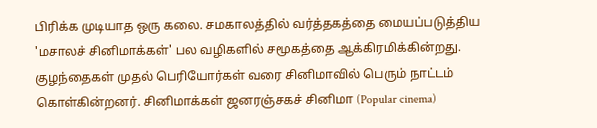பிரிக்க முடியாத ஒரு கலை. சமகாலத்தில் வர்த்தகத்தை மையப்படுத்திய 'மசாலச் சினிமாக்கள்' பல வழிகளில் சமூகத்தை ஆக்கிரமிக்கின்றது. குழந்தைகள் முதல் பெரியோர்கள் வரை சினிமாவில் பெரும் நாட்டம் கொள்கின்றனர். சினிமாக்கள் ஜனரஞ்சகச் சினிமா (Popular cinema)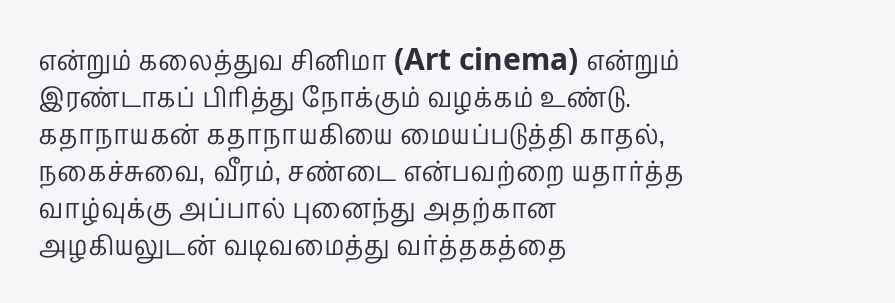என்றும் கலைத்துவ சினிமா (Art cinema) என்றும் இரண்டாகப் பிரித்து நோக்கும் வழக்கம் உண்டு. கதாநாயகன் கதாநாயகியை மையப்படுத்தி காதல், நகைச்சுவை, வீரம், சண்டை என்பவற்றை யதார்த்த வாழ்வுக்கு அப்பால் புனைந்து அதற்கான அழகியலுடன் வடிவமைத்து வர்த்தகத்தை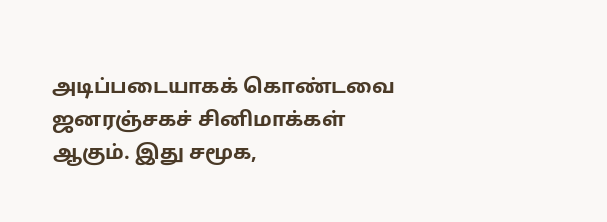அடிப்படையாகக் கொண்டவை ஜனரஞ்சகச் சினிமாக்கள் ஆகும். இது சமூக,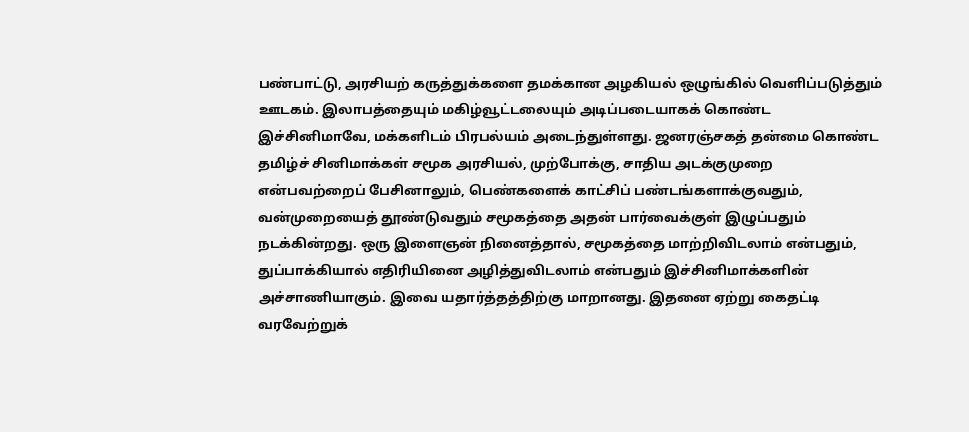பண்பாட்டு, அரசியற் கருத்துக்களை தமக்கான அழகியல் ஒழுங்கில் வெளிப்படுத்தும் ஊடகம். இலாபத்தையும் மகிழ்வூட்டலையும் அடிப்படையாகக் கொண்ட இச்சினிமாவே, மக்களிடம் பிரபல்யம் அடைந்துள்ளது. ஜனரஞ்சகத் தன்மை கொண்ட தமிழ்ச் சினிமாக்கள் சமூக அரசியல், முற்போக்கு, சாதிய அடக்குமுறை என்பவற்றைப் பேசினாலும், பெண்களைக் காட்சிப் பண்டங்களாக்குவதும், வன்முறையைத் தூண்டுவதும் சமூகத்தை அதன் பார்வைக்குள் இழுப்பதும் நடக்கின்றது. ஒரு இளைஞன் நினைத்தால், சமூகத்தை மாற்றிவிடலாம் என்பதும், துப்பாக்கியால் எதிரியினை அழித்துவிடலாம் என்பதும் இச்சினிமாக்களின் அச்சாணியாகும். இவை யதார்த்தத்திற்கு மாறானது. இதனை ஏற்று கைதட்டி வரவேற்றுக்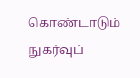கொண்டாடும் நுகர்வுப்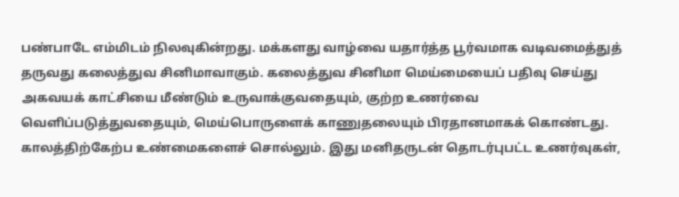பண்பாடே எம்மிடம் நிலவுகின்றது. மக்களது வாழ்வை யதார்த்த பூர்வமாக வடிவமைத்துத் தருவது கலைத்துவ சினிமாவாகும். கலைத்துவ சினிமா மெய்மையைப் பதிவு செய்து அகவயக் காட்சியை மீண்டும் உருவாக்குவதையும், குற்ற உணர்வை வெளிப்படுத்துவதையும், மெய்பொருளைக் காணுதலையும் பிரதானமாகக் கொண்டது. காலத்திற்கேற்ப உண்மைகளைச் சொல்லும். இது மனிதருடன் தொடர்புபட்ட உணர்வுகள்,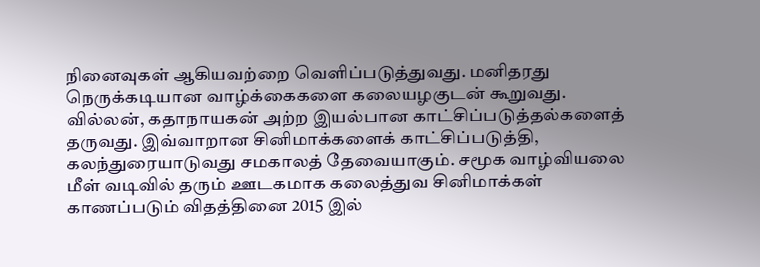நினைவுகள் ஆகியவற்றை வெளிப்படுத்துவது. மனிதரது நெருக்கடியான வாழ்க்கைகளை கலையழகுடன் கூறுவது. வில்லன், கதாநாயகன் அற்ற இயல்பான காட்சிப்படுத்தல்களைத் தருவது. இவ்வாறான சினிமாக்களைக் காட்சிப்படுத்தி, கலந்துரையாடுவது சமகாலத் தேவையாகும். சமூக வாழ்வியலை மீள் வடிவில் தரும் ஊடகமாக கலைத்துவ சினிமாக்கள் காணப்படும் விதத்தினை 2015 இல்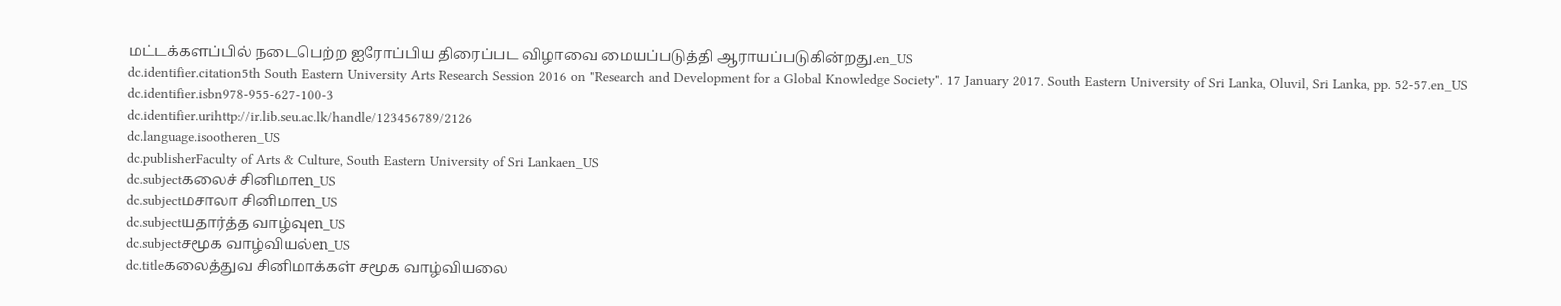மட்டக்களப்பில் நடைபெற்ற ஐரோப்பிய திரைப்பட விழாவை மையப்படுத்தி ஆராயப்படுகின்றது.en_US
dc.identifier.citation5th South Eastern University Arts Research Session 2016 on "Research and Development for a Global Knowledge Society". 17 January 2017. South Eastern University of Sri Lanka, Oluvil, Sri Lanka, pp. 52-57.en_US
dc.identifier.isbn978-955-627-100-3
dc.identifier.urihttp://ir.lib.seu.ac.lk/handle/123456789/2126
dc.language.isootheren_US
dc.publisherFaculty of Arts & Culture, South Eastern University of Sri Lankaen_US
dc.subjectகலைச் சினிமாen_US
dc.subjectமசாலா சினிமாen_US
dc.subjectயதார்த்த வாழ்வுen_US
dc.subjectசமூக வாழ்வியல்en_US
dc.titleகலைத்துவ சினிமாக்கள் சமூக வாழ்வியலை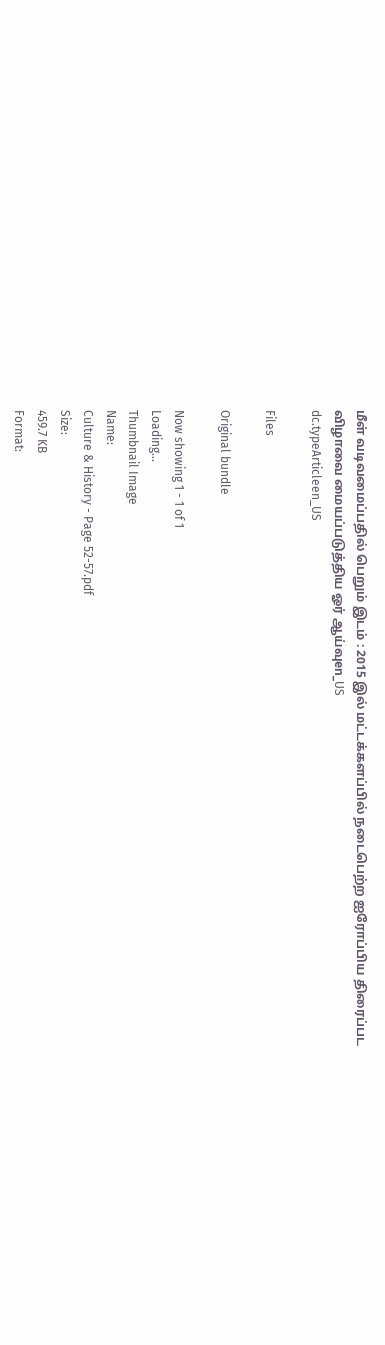மீள் வடிவமைப்பதில் பெறும் இடம் : 2015 இல் மட்டக்களப்பில் நடைபெற்ற ஐரோப்பிய திரைப்பட விழாவை மையப்படுத்திய ஓர் ஆய்வுen_US
dc.typeArticleen_US

Files

Original bundle

Now showing 1 - 1 of 1
Loading...
Thumbnail Image
Name:
Culture & History - Page 52-57.pdf
Size:
459.7 KB
Format: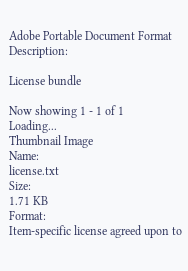Adobe Portable Document Format
Description:

License bundle

Now showing 1 - 1 of 1
Loading...
Thumbnail Image
Name:
license.txt
Size:
1.71 KB
Format:
Item-specific license agreed upon to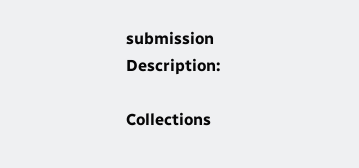submission
Description:

Collections